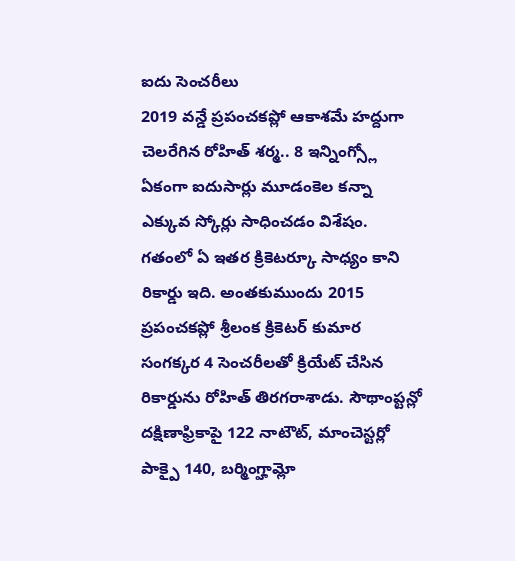ఐదు సెంచరీలు
2019 వన్డే ప్రపంచకప్లో ఆకాశమే హద్దుగా చెలరేగిన రోహిత్ శర్మ.. 8 ఇన్నింగ్స్లో ఏకంగా ఐదుసార్లు మూడంకెల కన్నా ఎక్కువ స్కోర్లు సాధించడం విశేషం. గతంలో ఏ ఇతర క్రికెటర్కూ సాధ్యం కాని రికార్డు ఇది. అంతకుముందు 2015 ప్రపంచకప్లో శ్రీలంక క్రికెటర్ కుమార సంగక్కర 4 సెంచరీలతో క్రియేట్ చేసిన రికార్డును రోహిత్ తిరగరాశాడు. సౌథాంప్టన్లో దక్షిణాఫ్రికాపై 122 నాటౌట్, మాంచెస్టర్లో పాక్పై 140, బర్మింగ్హామ్లో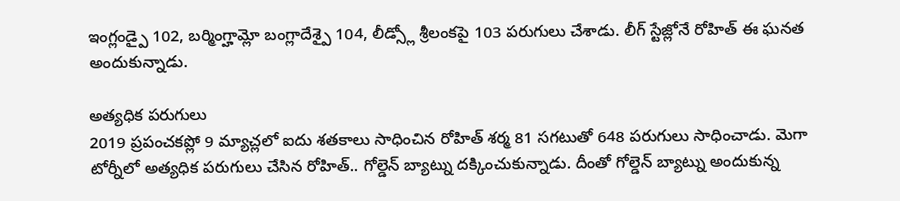ఇంగ్లండ్పై 102, బర్మింగ్హామ్లో బంగ్లాదేశ్పై 104, లీడ్స్లో శ్రీలంకపై 103 పరుగులు చేశాడు. లీగ్ స్టేజ్లోనే రోహిత్ ఈ ఘనత అందుకున్నాడు.

అత్యధిక పరుగులు
2019 ప్రపంచకప్లో 9 మ్యాచ్లలో ఐదు శతకాలు సాధించిన రోహిత్ శర్మ 81 సగటుతో 648 పరుగులు సాధించాడు. మెగా టోర్నీలో అత్యధిక పరుగులు చేసిన రోహిత్.. గోల్డెన్ బ్యాట్ను దక్కించుకున్నాడు. దీంతో గోల్డెన్ బ్యాట్ను అందుకున్న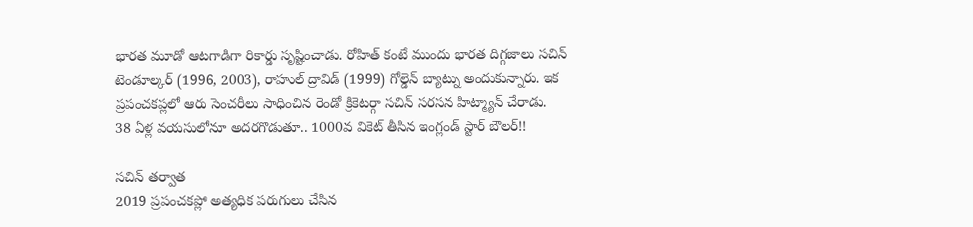భారత మూడో ఆటగాడిగా రికార్డు సృష్టించాడు. రోహిత్ కంటే ముందు భారత దిగ్గజాలు సచిన్ టెండూల్కర్ (1996, 2003), రాహుల్ ద్రావిడ్ (1999) గోల్డెన్ బ్యాట్ను అందుకున్నారు. ఇక ప్రపంచకప్లలో ఆరు సెంచరీలు సాధించిన రెండో క్రికెటర్గా సచిన్ సరసన హిట్మ్యాన్ చేరాడు.
38 ఏళ్ల వయసులోనూ అదరగొడుతూ.. 1000వ వికెట్ తీసిన ఇంగ్లండ్ స్టార్ బౌలర్!!

సచిన్ తర్వాత
2019 ప్రపంచకప్లో అత్యధిక పరుగులు చేసిన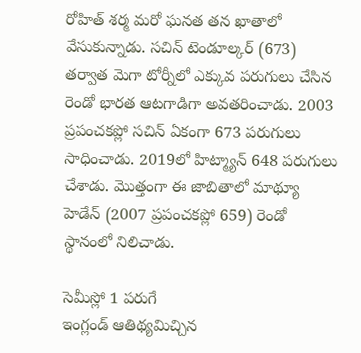రోహిత్ శర్మ మరో ఘనత తన ఖాతాలో వేసుకున్నాడు. సచిన్ టెండూల్కర్ (673) తర్వాత మెగా టోర్నీలో ఎక్కువ పరుగులు చేసిన రెండో భారత ఆటగాడిగా అవతరించాడు. 2003 ప్రపంచకప్లో సచిన్ ఏకంగా 673 పరుగులు సాధించాడు. 2019లో హిట్మ్యాన్ 648 పరుగులు చేశాడు. మొత్తంగా ఈ జాబితాలో మాథ్యూ హెడేన్ (2007 ప్రపంచకప్లో 659) రెండో స్థానంలో నిలిచాడు.

సెమీస్లో 1 పరుగే
ఇంగ్లండ్ ఆతిథ్యమిచ్చిన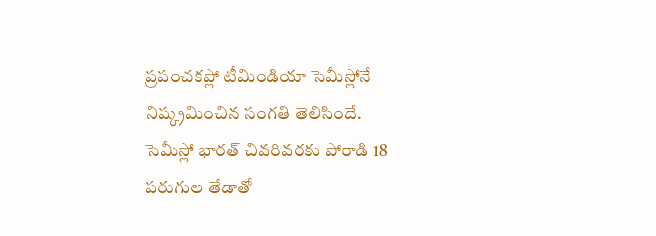ప్రపంచకప్లో టీమిండియా సెమీస్లోనే నిష్క్రమించిన సంగతి తెలిసిందే. సెమీస్లో భారత్ చివరివరకు పోరాడి 18 పరుగుల తేడాతో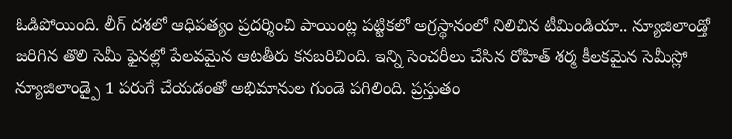ఓడిపోయింది. లీగ్ దశలో ఆధిపత్యం ప్రదర్శించి పాయింట్ల పట్టికలో అగ్రస్థానంలో నిలిచిన టీమిండియా.. న్యూజిలాండ్తో జరిగిన తొలి సెమీ ఫైనల్లో పేలవమైన ఆటతీరు కనబరిచింది. ఇన్ని సెంచరీలు చేసిన రోహిత్ శర్మ కీలకమైన సెమీస్లో న్యూజిలాండ్పై 1 పరుగే చేయడంతో అభిమానుల గుండె పగిలింది. ప్రస్తుతం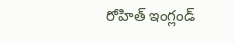రోహిత్ ఇంగ్లండ్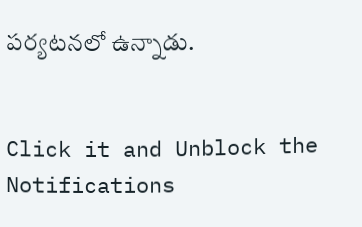పర్యటనలో ఉన్నాడు.


Click it and Unblock the Notifications